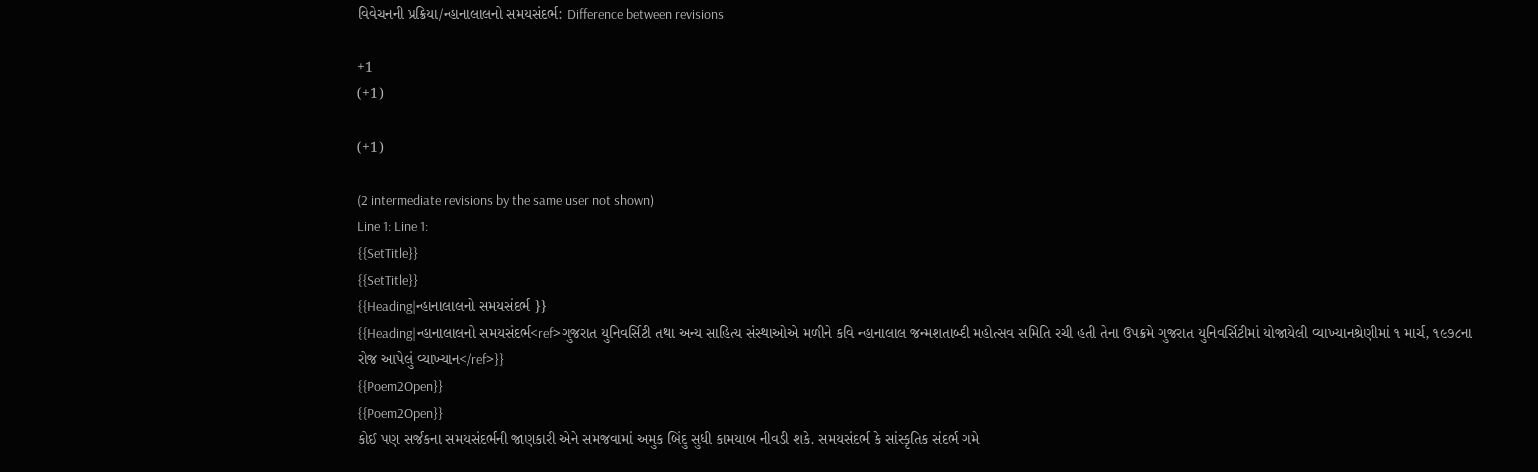વિવેચનની પ્રક્રિયા/ન્હાનાલાલનો સમયસંદર્ભ: Difference between revisions

+1
(+1)

(+1)

(2 intermediate revisions by the same user not shown)
Line 1: Line 1:
{{SetTitle}}
{{SetTitle}}
{{Heading|ન્હાનાલાલનો સમયસંદર્ભ }}
{{Heading|ન્હાનાલાલનો સમયસંદર્ભ<ref>ગુજરાત યુનિવર્સિટી તથા અન્ય સાહિત્ય સંસ્થાઓએ મળીને કવિ ન્હાનાલાલ જન્મશતાબ્દી મહોત્સવ સમિતિ રચી હતી તેના ઉપક્રમે ગુજરાત યુનિવર્સિટીમાં યોજાયેલી વ્યાખ્યાનશ્રેણીમાં ૧ માર્ચ, ૧૯૭૮ના રોજ આપેલું વ્યાખ્યાન</ref>}}
{{Poem2Open}}
{{Poem2Open}}
કોઈ પણ સર્જકના સમયસંદર્ભની જાણકારી એને સમજવામાં અમુક બિંદુ સુધી કામયાબ નીવડી શકે. સમયસંદર્ભ કે સાંસ્કૃતિક સંદર્ભ ગમે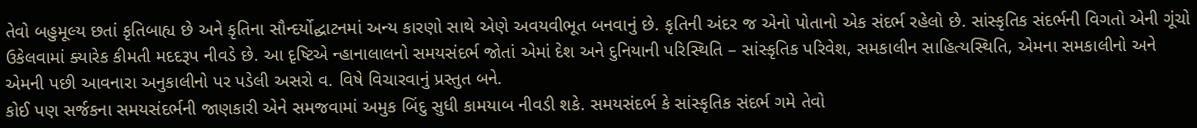તેવો બહુમૂલ્ય છતાં કૃતિબાહ્ય છે અને કૃતિના સૌન્દર્યોદ્ઘાટનમાં અન્ય કારણો સાથે એણે અવયવીભૂત બનવાનું છે. કૃતિની અંદર જ એનો પોતાનો એક સંદર્ભ રહેલો છે. સાંસ્કૃતિક સંદર્ભની વિગતો એની ગૂંચો ઉકેલવામાં ક્યારેક કીમતી મદદરૂપ નીવડે છે. આ દૃષ્ટિએ ન્હાનાલાલનો સમયસંદર્ભ જોતાં એમાં દેશ અને દુનિયાની પરિસ્થિતિ – સાંસ્કૃતિક પરિવેશ, સમકાલીન સાહિત્યસ્થિતિ, એમના સમકાલીનો અને એમની પછી આવનારા અનુકાલીનો પર પડેલી અસરો વ. વિષે વિચારવાનું પ્રસ્તુત બને.
કોઈ પણ સર્જકના સમયસંદર્ભની જાણકારી એને સમજવામાં અમુક બિંદુ સુધી કામયાબ નીવડી શકે. સમયસંદર્ભ કે સાંસ્કૃતિક સંદર્ભ ગમે તેવો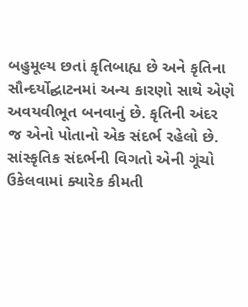બહુમૂલ્ય છતાં કૃતિબાહ્ય છે અને કૃતિના સૌન્દર્યોદ્ઘાટનમાં અન્ય કારણો સાથે એણે અવયવીભૂત બનવાનું છે. કૃતિની અંદર જ એનો પોતાનો એક સંદર્ભ રહેલો છે. સાંસ્કૃતિક સંદર્ભની વિગતો એની ગૂંચો ઉકેલવામાં ક્યારેક કીમતી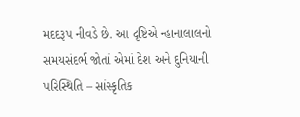મદદરૂપ નીવડે છે. આ દૃષ્ટિએ ન્હાનાલાલનો સમયસંદર્ભ જોતાં એમાં દેશ અને દુનિયાની પરિસ્થિતિ – સાંસ્કૃતિક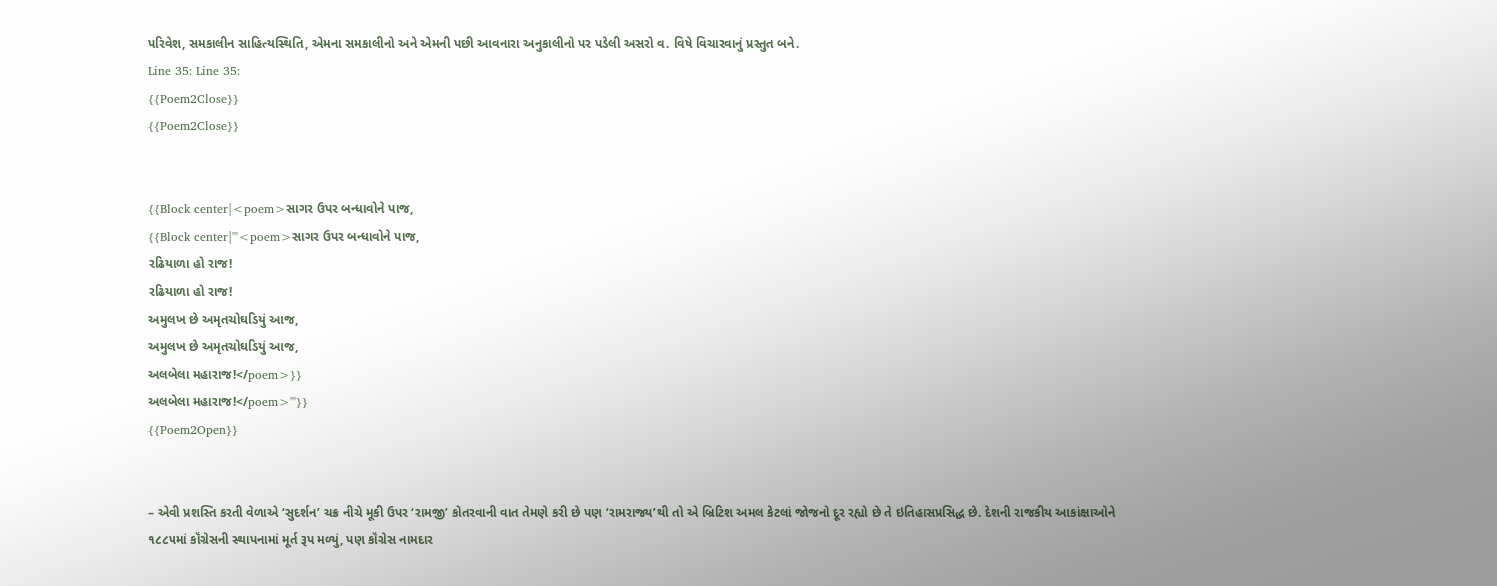પરિવેશ, સમકાલીન સાહિત્યસ્થિતિ, એમના સમકાલીનો અને એમની પછી આવનારા અનુકાલીનો પર પડેલી અસરો વ. વિષે વિચારવાનું પ્રસ્તુત બને.
Line 35: Line 35:
{{Poem2Close}}
{{Poem2Close}}


{{Block center|<poem>સાગર ઉપર બન્ધાવોને પાજ,
{{Block center|'''<poem>સાગર ઉપર બન્ધાવોને પાજ,
રઢિયાળા હો રાજ!
રઢિયાળા હો રાજ!
અમુલખ છે અમૃતચોઘડિયું આજ,
અમુલખ છે અમૃતચોઘડિયું આજ,
અલબેલા મહારાજ!</poem>}}
અલબેલા મહારાજ!</poem>'''}}
{{Poem2Open}}


– એવી પ્રશસ્તિ કરતી વેળાએ ‘સુદર્શન’ ચક્ર નીચે મૂકી ઉપર ‘રામજી’ કોતરવાની વાત તેમણે કરી છે પણ ‘રામરાજ્ય’થી તો એ બ્રિટિશ અમલ કેટલાં જોજનો દૂર રહ્યો છે તે ઇતિહાસપ્રસિદ્ધ છે. દેશની રાજકીય આકાંક્ષાઓને ૧૮૮૫માં કૉંગ્રેસની સ્થાપનામાં મૂર્ત રૂપ મળ્યું, પણ કૉંગ્રેસ નામદાર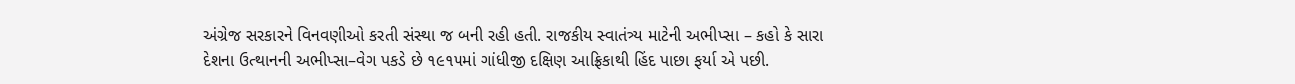અંગ્રેજ સરકારને વિનવણીઓ કરતી સંસ્થા જ બની રહી હતી. રાજકીય સ્વાતંત્ર્ય માટેની અભીપ્સા – કહો કે સારા દેશના ઉત્થાનની અભીપ્સા–વેગ પકડે છે ૧૯૧૫માં ગાંધીજી દક્ષિણ આફ્રિકાથી હિંદ પાછા ફર્યા એ પછી.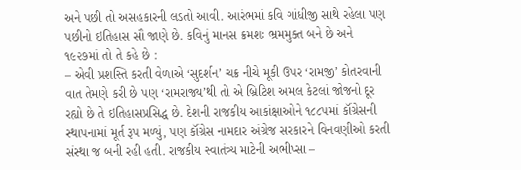અને પછી તો અસહકારની લડતો આવી. આરંભમાં કવિ ગાંધીજી સાથે રહેલા પણ પછીનો ઇતિહાસ સૌ જાણે છે. કવિનું માનસ ક્રમશઃ ભ્રમમુક્ત બને છે અને ૧૯૨૭માં તો તે કહે છે :
– એવી પ્રશસ્તિ કરતી વેળાએ ‘સુદર્શન’ ચક્ર નીચે મૂકી ઉપર ‘રામજી’ કોતરવાની વાત તેમણે કરી છે પણ ‘રામરાજ્ય’થી તો એ બ્રિટિશ અમલ કેટલાં જોજનો દૂર રહ્યો છે તે ઇતિહાસપ્રસિદ્ધ છે. દેશની રાજકીય આકાંક્ષાઓને ૧૮૮૫માં કૉંગ્રેસની સ્થાપનામાં મૂર્ત રૂપ મળ્યું, પણ કૉંગ્રેસ નામદાર અંગ્રેજ સરકારને વિનવણીઓ કરતી સંસ્થા જ બની રહી હતી. રાજકીય સ્વાતંત્ર્ય માટેની અભીપ્સા –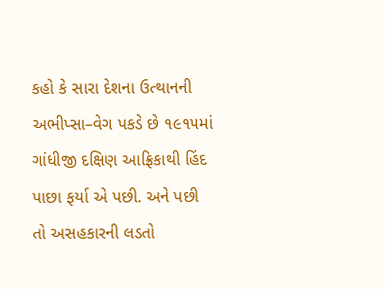કહો કે સારા દેશના ઉત્થાનની અભીપ્સા–વેગ પકડે છે ૧૯૧૫માં ગાંધીજી દક્ષિણ આફ્રિકાથી હિંદ પાછા ફર્યા એ પછી. અને પછી તો અસહકારની લડતો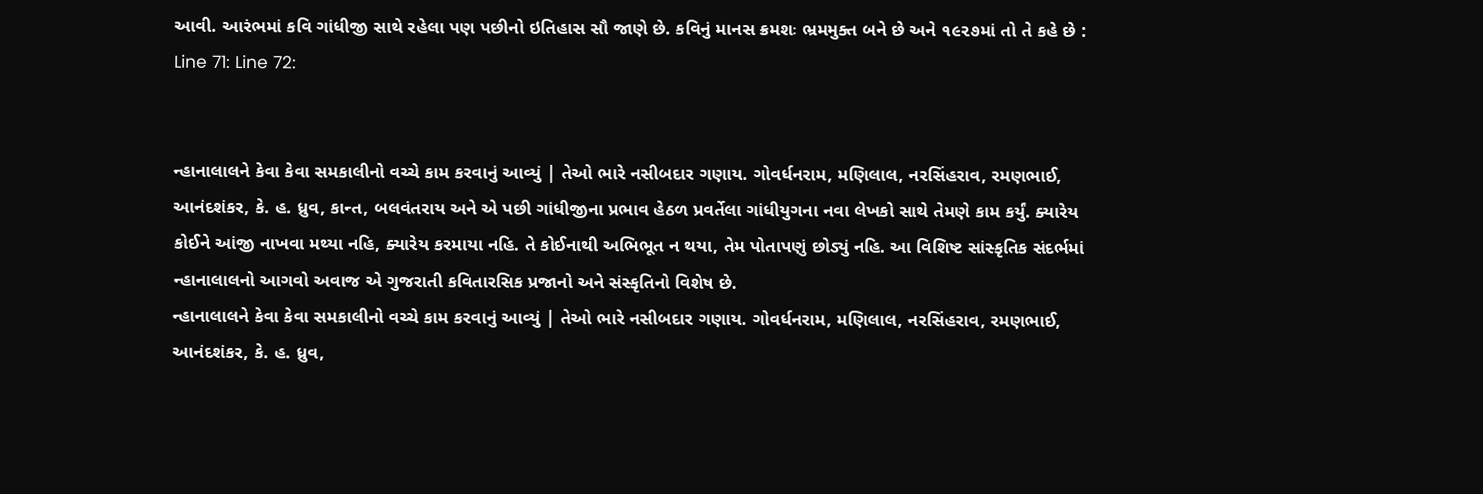આવી. આરંભમાં કવિ ગાંધીજી સાથે રહેલા પણ પછીનો ઇતિહાસ સૌ જાણે છે. કવિનું માનસ ક્રમશઃ ભ્રમમુક્ત બને છે અને ૧૯૨૭માં તો તે કહે છે :
Line 71: Line 72:


ન્હાનાલાલને કેવા કેવા સમકાલીનો વચ્ચે કામ કરવાનું આવ્યું | તેઓ ભારે નસીબદાર ગણાય. ગોવર્ધનરામ, મણિલાલ, નરસિંહરાવ, રમણભાઈ, આનંદશંકર, કે. હ. ધ્રુવ, કાન્ત, બલવંતરાય અને એ પછી ગાંધીજીના પ્રભાવ હેઠળ પ્રવર્તેલા ગાંધીયુગના નવા લેખકો સાથે તેમણે કામ કર્યું. ક્યારેય કોઈને આંજી નાખવા મથ્યા નહિ, ક્યારેય કરમાયા નહિ. તે કોઈનાથી અભિભૂત ન થયા, તેમ પોતાપણું છોડ્યું નહિ. આ વિશિષ્ટ સાંસ્કૃતિક સંદર્ભમાં ન્હાનાલાલનો આગવો અવાજ એ ગુજરાતી કવિતારસિક પ્રજાનો અને સંસ્કૃતિનો વિશેષ છે.
ન્હાનાલાલને કેવા કેવા સમકાલીનો વચ્ચે કામ કરવાનું આવ્યું | તેઓ ભારે નસીબદાર ગણાય. ગોવર્ધનરામ, મણિલાલ, નરસિંહરાવ, રમણભાઈ, આનંદશંકર, કે. હ. ધ્રુવ,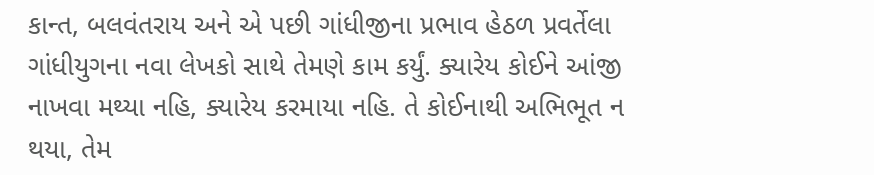કાન્ત, બલવંતરાય અને એ પછી ગાંધીજીના પ્રભાવ હેઠળ પ્રવર્તેલા ગાંધીયુગના નવા લેખકો સાથે તેમણે કામ કર્યું. ક્યારેય કોઈને આંજી નાખવા મથ્યા નહિ, ક્યારેય કરમાયા નહિ. તે કોઈનાથી અભિભૂત ન થયા, તેમ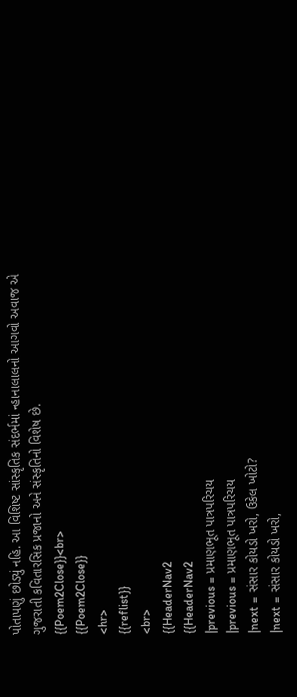પોતાપણું છોડ્યું નહિ. આ વિશિષ્ટ સાંસ્કૃતિક સંદર્ભમાં ન્હાનાલાલનો આગવો અવાજ એ ગુજરાતી કવિતારસિક પ્રજાનો અને સંસ્કૃતિનો વિશેષ છે.
{{Poem2Close}}<br>
{{Poem2Close}}
<hr>
{{reflist}}
<br>
{{HeaderNav2
{{HeaderNav2
|previous = પ્રમાણભૂત પાત્રપરિચય
|previous = પ્રમાણભૂત પાત્રપરિચય
|next = સંસાર કોયડો ખરો, ઉકેલ ખોટો?
|next = સંસાર કોયડો ખરો,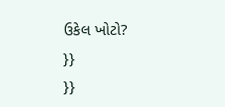ઉકેલ ખોટો?
}}
}}